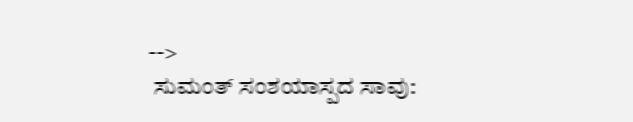-->
 ಸುಮಂತ್ ಸಂಶಯಾಸ್ಪದ ಸಾವು: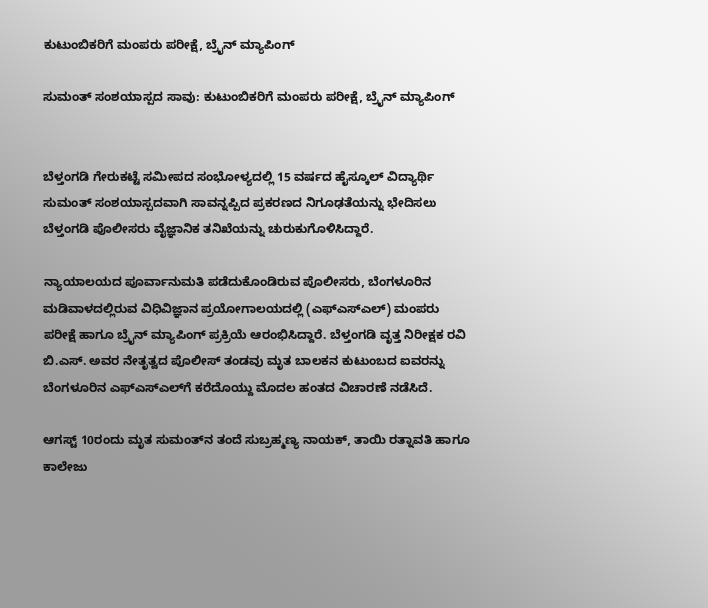ಕುಟುಂಬಿಕರಿಗೆ ಮಂಪರು ಪರೀಕ್ಷೆ, ಬ್ರೈನ್ ಮ್ಯಾಪಿಂಗ್

ಸುಮಂತ್ ಸಂಶಯಾಸ್ಪದ ಸಾವು: ಕುಟುಂಬಿಕರಿಗೆ ಮಂಪರು ಪರೀಕ್ಷೆ, ಬ್ರೈನ್ ಮ್ಯಾಪಿಂಗ್


ಬೆಳ್ತಂಗಡಿ ಗೇರುಕಟ್ಟೆ ಸಮೀಪದ ಸಂಭೋಳ್ಯದಲ್ಲಿ 15 ವರ್ಷದ ಹೈಸ್ಕೂಲ್ ವಿದ್ಯಾರ್ಥಿ ಸುಮಂತ್ ಸಂಶಯಾಸ್ಪದವಾಗಿ ಸಾವನ್ನಪ್ಪಿದ ಪ್ರಕರಣದ ನಿಗೂಢತೆಯನ್ನು ಭೇದಿಸಲು ಬೆಳ್ತಂಗಡಿ ಪೊಲೀಸರು ವೈಜ್ಞಾನಿಕ ತನಿಖೆಯನ್ನು ಚುರುಕುಗೊಳಿಸಿದ್ದಾರೆ.

ನ್ಯಾಯಾಲಯದ ಪೂರ್ವಾನುಮತಿ ಪಡೆದುಕೊಂಡಿರುವ ಪೊಲೀಸರು, ಬೆಂಗಳೂರಿನ ಮಡಿವಾಳದಲ್ಲಿರುವ ವಿಧಿವಿಜ್ಞಾನ ಪ್ರಯೋಗಾಲಯದಲ್ಲಿ (ಎಫ್‌ಎಸ್‌ಎಲ್) ಮಂಪರು ಪರೀಕ್ಷೆ ಹಾಗೂ ಬ್ರೈನ್ ಮ್ಯಾಪಿಂಗ್ ಪ್ರಕ್ರಿಯೆ ಆರಂಭಿಸಿದ್ದಾರೆ. ಬೆಳ್ತಂಗಡಿ ವೃತ್ತ ನಿರೀಕ್ಷಕ ರವಿ ಬಿ.ಎಸ್. ಅವರ ನೇತೃತ್ವದ ಪೊಲೀಸ್ ತಂಡವು ಮೃತ ಬಾಲಕನ ಕುಟುಂಬದ ಐವರನ್ನು ಬೆಂಗಳೂರಿನ ಎಫ್‌ಎಸ್‌ಎಲ್‌ಗೆ ಕರೆದೊಯ್ದು ಮೊದಲ ಹಂತದ ವಿಚಾರಣೆ ನಡೆಸಿದೆ.

ಆಗಸ್ಟ್ 10ರಂದು ಮೃತ ಸುಮಂತ್‌ನ ತಂದೆ ಸುಬ್ರಹ್ಮಣ್ಯ ನಾಯಕ್, ತಾಯಿ ರತ್ನಾವತಿ ಹಾಗೂ ಕಾಲೇಜು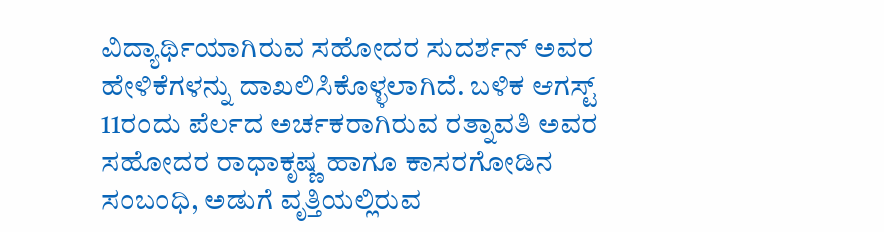ವಿದ್ಯಾರ್ಥಿಯಾಗಿರುವ ಸಹೋದರ ಸುದರ್ಶನ್ ಅವರ ಹೇಳಿಕೆಗಳನ್ನು ದಾಖಲಿಸಿಕೊಳ್ಳಲಾಗಿದೆ. ಬಳಿಕ ಆಗಸ್ಟ್ 11ರಂದು ಪೆರ್ಲದ ಅರ್ಚಕರಾಗಿರುವ ರತ್ನಾವತಿ ಅವರ ಸಹೋದರ ರಾಧಾಕೃಷ್ಣ ಹಾಗೂ ಕಾಸರಗೋಡಿನ ಸಂಬಂಧಿ, ಅಡುಗೆ ವೃತ್ತಿಯಲ್ಲಿರುವ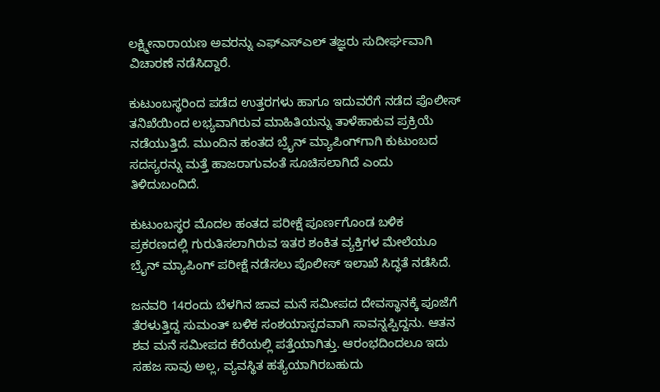ಲಕ್ಷ್ಮೀನಾರಾಯಣ ಅವರನ್ನು ಎಫ್‌ಎಸ್‌ಎಲ್ ತಜ್ಞರು ಸುದೀರ್ಘವಾಗಿ ವಿಚಾರಣೆ ನಡೆಸಿದ್ದಾರೆ.

ಕುಟುಂಬಸ್ಥರಿಂದ ಪಡೆದ ಉತ್ತರಗಳು ಹಾಗೂ ಇದುವರೆಗೆ ನಡೆದ ಪೊಲೀಸ್ ತನಿಖೆಯಿಂದ ಲಭ್ಯವಾಗಿರುವ ಮಾಹಿತಿಯನ್ನು ತಾಳೆಹಾಕುವ ಪ್ರಕ್ರಿಯೆ ನಡೆಯುತ್ತಿದೆ. ಮುಂದಿನ ಹಂತದ ಬ್ರೈನ್ ಮ್ಯಾಪಿಂಗ್‌ಗಾಗಿ ಕುಟುಂಬದ ಸದಸ್ಯರನ್ನು ಮತ್ತೆ ಹಾಜರಾಗುವಂತೆ ಸೂಚಿಸಲಾಗಿದೆ ಎಂದು ತಿಳಿದುಬಂದಿದೆ.

ಕುಟುಂಬಸ್ಥರ ಮೊದಲ ಹಂತದ ಪರೀಕ್ಷೆ ಪೂರ್ಣಗೊಂಡ ಬಳಿಕ ಪ್ರಕರಣದಲ್ಲಿ ಗುರುತಿಸಲಾಗಿರುವ ಇತರ ಶಂಕಿತ ವ್ಯಕ್ತಿಗಳ ಮೇಲೆಯೂ ಬ್ರೈನ್ ಮ್ಯಾಪಿಂಗ್ ಪರೀಕ್ಷೆ ನಡೆಸಲು ಪೊಲೀಸ್ ಇಲಾಖೆ ಸಿದ್ಧತೆ ನಡೆಸಿದೆ.

ಜನವರಿ 14ರಂದು ಬೆಳಗಿನ ಜಾವ ಮನೆ ಸಮೀಪದ ದೇವಸ್ಥಾನಕ್ಕೆ ಪೂಜೆಗೆ ತೆರಳುತ್ತಿದ್ದ ಸುಮಂತ್ ಬಳಿಕ ಸಂಶಯಾಸ್ಪದವಾಗಿ ಸಾವನ್ನಪ್ಪಿದ್ದನು. ಆತನ ಶವ ಮನೆ ಸಮೀಪದ ಕೆರೆಯಲ್ಲಿ ಪತ್ತೆಯಾಗಿತ್ತು. ಆರಂಭದಿಂದಲೂ ಇದು ಸಹಜ ಸಾವು ಅಲ್ಲ, ವ್ಯವಸ್ಥಿತ ಹತ್ಯೆಯಾಗಿರಬಹುದು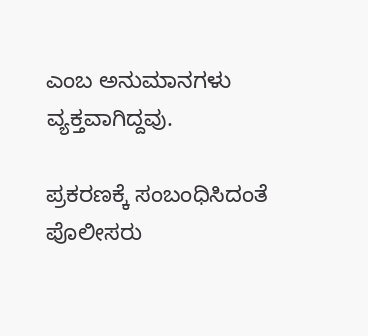ಎಂಬ ಅನುಮಾನಗಳು ವ್ಯಕ್ತವಾಗಿದ್ದವು.

ಪ್ರಕರಣಕ್ಕೆ ಸಂಬಂಧಿಸಿದಂತೆ ಪೊಲೀಸರು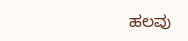ಹಲವು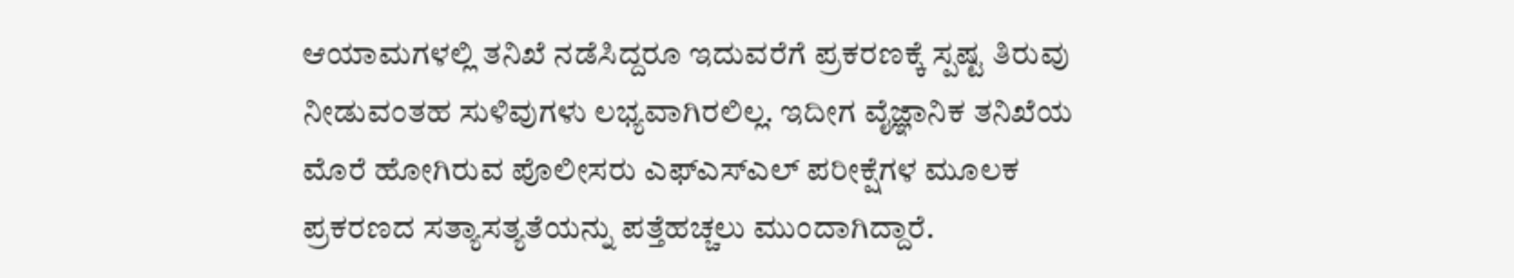ಆಯಾಮಗಳಲ್ಲಿ ತನಿಖೆ ನಡೆಸಿದ್ದರೂ ಇದುವರೆಗೆ ಪ್ರಕರಣಕ್ಕೆ ಸ್ಪಷ್ಟ ತಿರುವು ನೀಡುವಂತಹ ಸುಳಿವುಗಳು ಲಭ್ಯವಾಗಿರಲಿಲ್ಲ. ಇದೀಗ ವೈಜ್ಞಾನಿಕ ತನಿಖೆಯ ಮೊರೆ ಹೋಗಿರುವ ಪೊಲೀಸರು ಎಫ್‌ಎಸ್‌ಎಲ್ ಪರೀಕ್ಷೆಗಳ ಮೂಲಕ ಪ್ರಕರಣದ ಸತ್ಯಾಸತ್ಯತೆಯನ್ನು ಪತ್ತೆಹಚ್ಚಲು ಮುಂದಾಗಿದ್ದಾರೆ.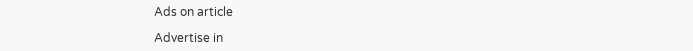Ads on article

Advertise in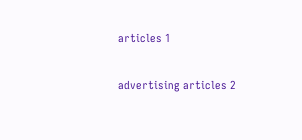articles 1

advertising articles 2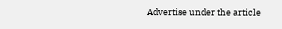Advertise under the article